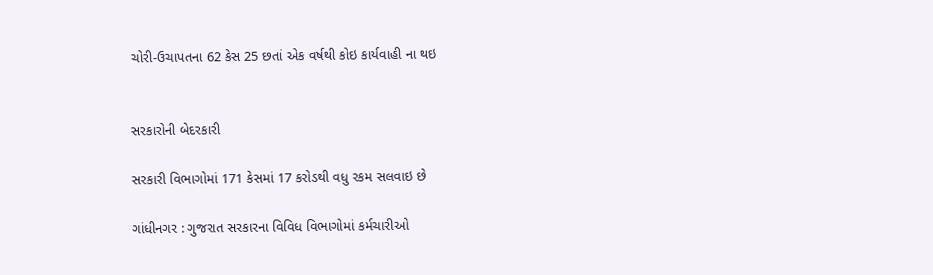ચોરી-ઉચાપતના 62 કેસ 25 છતાં એક વર્ષથી કોઇ કાર્યવાહી ના થઇ


સરકારોની બેદરકારી

સરકારી વિભાગોમાં 171 કેસમાં 17 કરોડથી વધુ રકમ સલવાઇ છે

ગાંધીનગર : ગુજરાત સરકારના વિવિધ વિભાગોમાં કર્મચારીઓ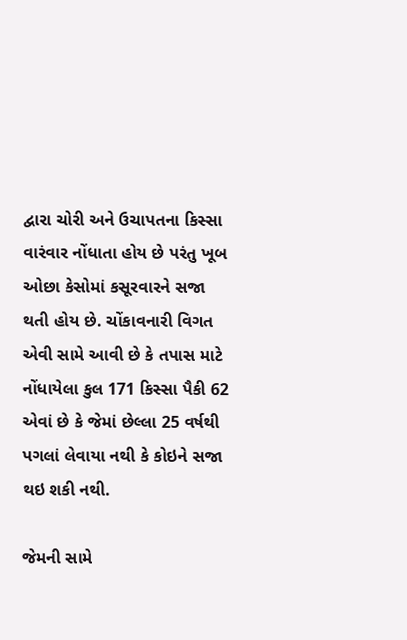દ્વારા ચોરી અને ઉચાપતના કિસ્સા વારંવાર નોંધાતા હોય છે પરંતુ ખૂબ ઓછા કેસોમાં કસૂરવારને સજા થતી હોય છે. ચોંકાવનારી વિગત એવી સામે આવી છે કે તપાસ માટે નોંધાયેલા કુલ 171 કિસ્સા પૈકી 62 એવાં છે કે જેમાં છેલ્લા 25 વર્ષથી પગલાં લેવાયા નથી કે કોઇને સજા થઇ શકી નથી.

જેમની સામે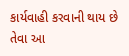કાર્યવાહી કરવાની થાય છે તેવા આ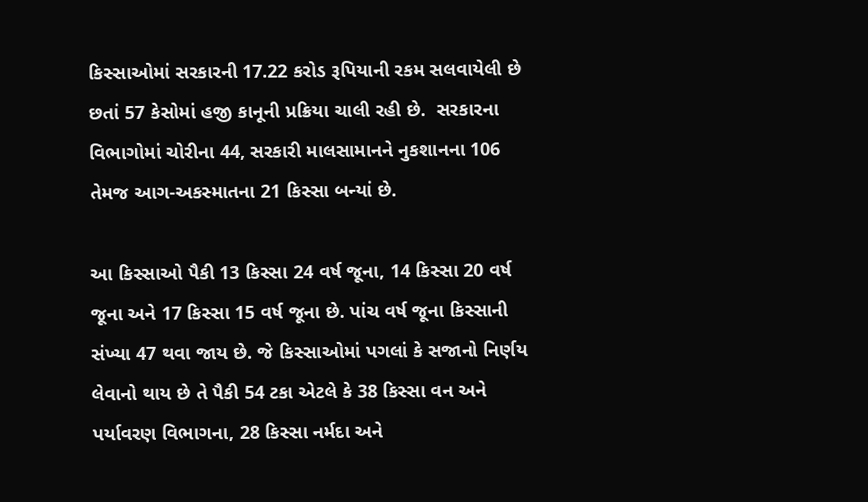કિસ્સાઓમાં સરકારની 17.22 કરોડ રૂપિયાની રકમ સલવાયેલી છે છતાં 57 કેસોમાં હજી કાનૂની પ્રક્રિયા ચાલી રહી છે.  સરકારના વિભાગોમાં ચોરીના 44, સરકારી માલસામાનને નુકશાનના 106 તેમજ આગ-અકસ્માતના 21 કિસ્સા બન્યાં છે.

આ કિસ્સાઓ પૈકી 13 કિસ્સા 24 વર્ષ જૂના, 14 કિસ્સા 20 વર્ષ જૂના અને 17 કિસ્સા 15 વર્ષ જૂના છે. પાંચ વર્ષ જૂના કિસ્સાની સંખ્યા 47 થવા જાય છે. જે કિસ્સાઓમાં પગલાં કે સજાનો નિર્ણય લેવાનો થાય છે તે પૈકી 54 ટકા એટલે કે 38 કિસ્સા વન અને પર્યાવરણ વિભાગના, 28 કિસ્સા નર્મદા અને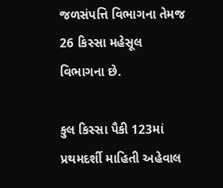જળસંપત્તિ વિભાગના તેમજ 26 કિસ્સા મહેસૂલ વિભાગના છે.

કુલ કિસ્સા પૈકી 123માં પ્રથમદર્શી માહિતી અહેવાલ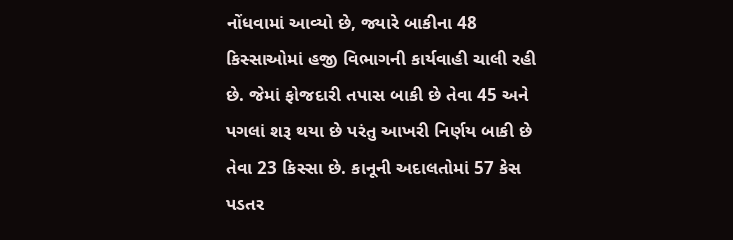નોંધવામાં આવ્યો છે, જ્યારે બાકીના 48 કિસ્સાઓમાં હજી વિભાગની કાર્યવાહી ચાલી રહી છે. જેમાં ફોજદારી તપાસ બાકી છે તેવા 45 અને પગલાં શરૂ થયા છે પરંતુ આખરી નિર્ણય બાકી છે તેવા 23 કિસ્સા છે. કાનૂની અદાલતોમાં 57 કેસ પડતર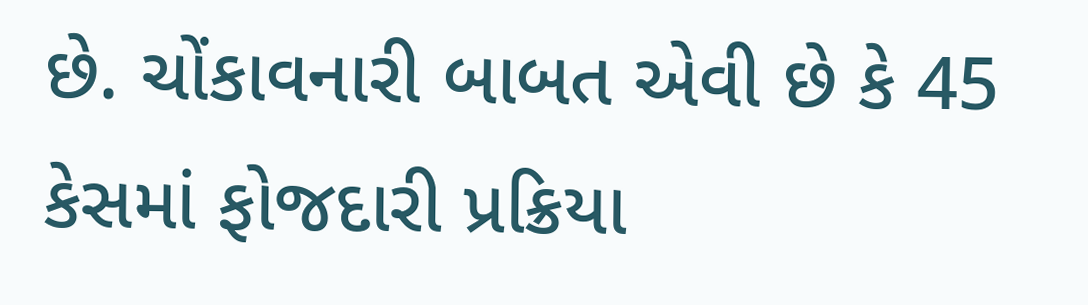છે. ચોંકાવનારી બાબત એવી છે કે 45 કેસમાં ફોજદારી પ્રક્રિયા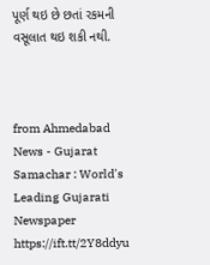પૂર્ણ થઇ છે છતાં રકમની વસૂલાત થઇ શકી નથી.



from Ahmedabad News - Gujarat Samachar : World's Leading Gujarati Newspaper https://ift.tt/2Y8ddyu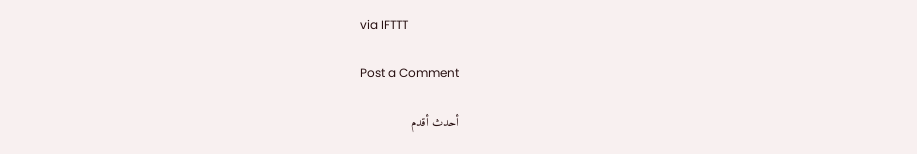via IFTTT

Post a Comment

أحدث أقدم